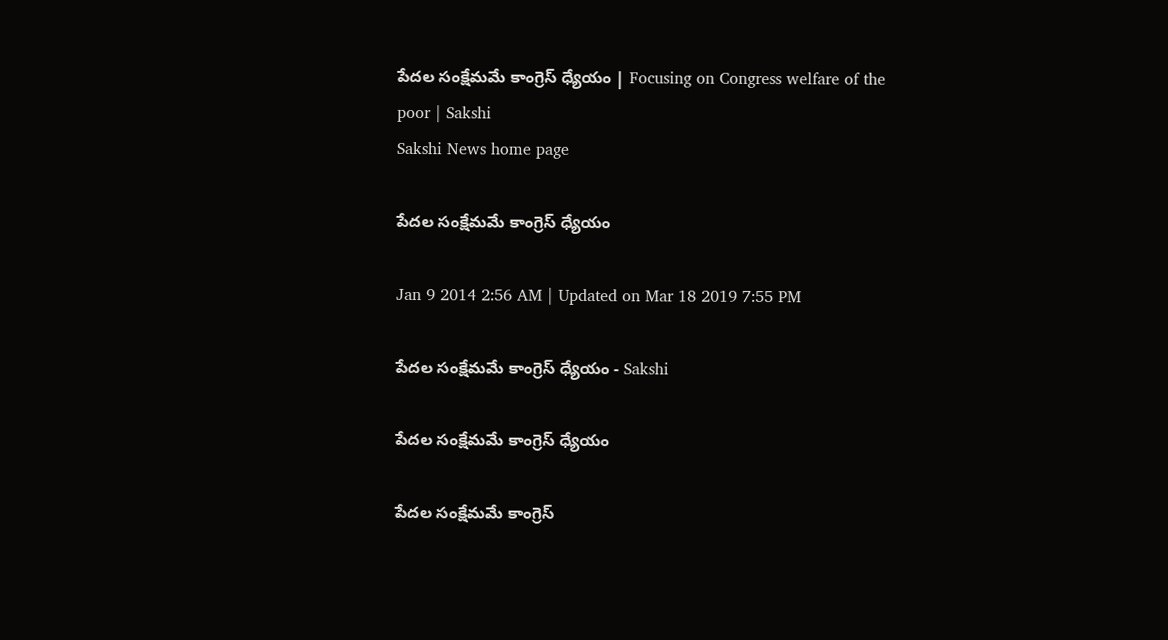పేదల సంక్షేమమే కాంగ్రెస్ ధ్యేయం | Focusing on Congress welfare of the poor | Sakshi
Sakshi News home page

పేదల సంక్షేమమే కాంగ్రెస్ ధ్యేయం

Jan 9 2014 2:56 AM | Updated on Mar 18 2019 7:55 PM

పేదల సంక్షేమమే కాంగ్రెస్ ధ్యేయం - Sakshi

పేదల సంక్షేమమే కాంగ్రెస్ ధ్యేయం

పేదల సంక్షేమమే కాంగ్రెస్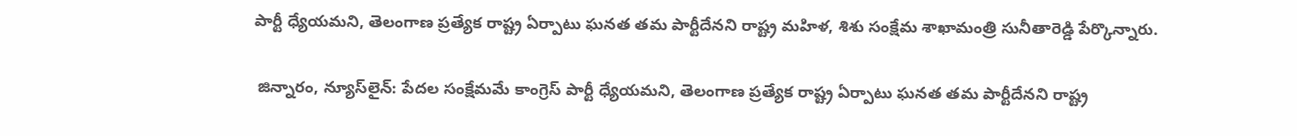పార్టీ ధ్యేయమని, తెలంగాణ ప్రత్యేక రాష్ట్ర ఏర్పాటు ఘనత తమ పార్టీదేనని రాష్ట్ర మహిళ, శిశు సంక్షేమ శాఖామంత్రి సునీతారెడ్డి పేర్కొన్నారు.

 జిన్నారం, న్యూస్‌లైన్: పేదల సంక్షేమమే కాంగ్రెస్ పార్టీ ధ్యేయమని, తెలంగాణ ప్రత్యేక రాష్ట్ర ఏర్పాటు ఘనత తమ పార్టీదేనని రాష్ట్ర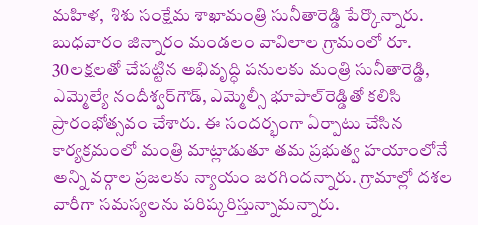మహిళ,  శిశు సంక్షేమ శాఖామంత్రి సునీతారెడ్డి పేర్కొన్నారు. బుధవారం జిన్నారం మండలం వావిలాల గ్రామంలో రూ. 30లక్షలతో చేపట్టిన అభివృద్ధి పనులకు మంత్రి సునీతారెడ్డి, ఎమ్మెల్యే నందీశ్వర్‌గౌడ్, ఎమ్మెల్సీ భూపాల్‌రెడ్డితో కలిసి ప్రారంభోత్సవం చేశారు. ఈ సందర్భంగా ఏర్పాటు చేసిన కార్యక్రమంలో మంత్రి మాట్లాడుతూ తమ ప్రభుత్వ హయాంలోనే అన్ని వర్గాల ప్రజలకు న్యాయం జరగిందన్నారు. గ్రామాల్లో దశల వారీగా సమస్యలను పరిష్కరిస్తున్నామన్నారు.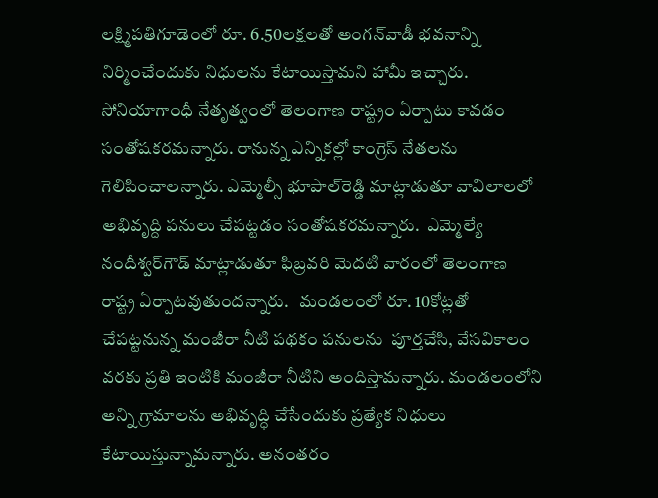లక్ష్మిపతిగూడెంలో రూ. 6.50లక్షలతో అంగన్‌వాడీ భవనాన్ని నిర్మించేందుకు నిధులను కేటాయిస్తామని హామీ ఇచ్చారు. సోనియాగాంధీ నేతృత్వంలో తెలంగాణ రాష్ట్రం ఏర్పాటు కావడం సంతోషకరమన్నారు. రానున్న ఎన్నికల్లో కాంగ్రెస్ నేతలను గెలిపించాలన్నారు. ఎమ్మెల్సీ భూపాల్‌రెడ్డి మాట్లాడుతూ వావిలాలలో అభివృద్ది పనులు చేపట్టడం సంతోషకరమన్నారు.  ఎమ్మెల్యే నందీశ్వర్‌గౌడ్ మాట్లాడుతూ ఫిబ్రవరి మెదటి వారంలో తెలంగాణ రాష్ట్ర ఏర్పాటవుతుందన్నారు.   మండలంలో రూ. 10కోట్లతో చేపట్టనున్న మంజీరా నీటి పథకం పనులను  పూర్తచేసి, వేసవికాలం వరకు ప్రతి ఇంటికి మంజీరా నీటిని అందిస్తామన్నారు. మండలంలోని అన్ని గ్రామాలను అభివృద్ధి చేసేందుకు ప్రత్యేక నిధులు కేటాయిస్తున్నామన్నారు. అనంతరం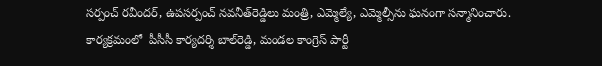సర్పంచ్ రవీందర్, ఉపసర్పంచ్ నవనీత్‌రెడ్డిలు మంత్రి, ఎమ్మెల్యే, ఎమ్మెల్సీను ఘనంగా సన్మానించారు.  కార్యక్రమంలో  పీసీసీ కార్యదర్శి బాల్‌రెడ్డి, మండల కాంగ్రెస్ పార్టీ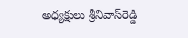అధ్యక్షులు శ్రీనివాస్‌రెడ్డి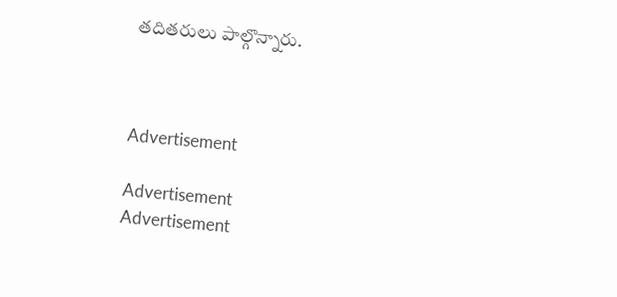తదితరులు పాల్గొన్నారు.



Advertisement

Advertisement
Advertisement